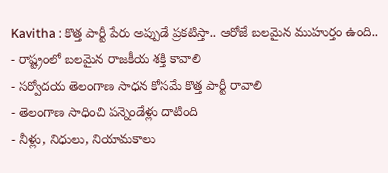Kavitha : కొత్త పార్టీ పేరు అప్పుడే ప్రకటిస్తా.. ఆరోజే బలమైన ముహుర్తం ఉంది..
- రాష్ట్రంలో బలమైన రాజకీయ శక్తి కావాలి
- సర్వోదయ తెలంగాణ సాధన కోసమే కొత్త పార్టీ రావాలి
- తెలంగాణ సాధించి పన్నెండేళ్లు దాటింది
- నీళ్లు, నిధులు, నియామకాలు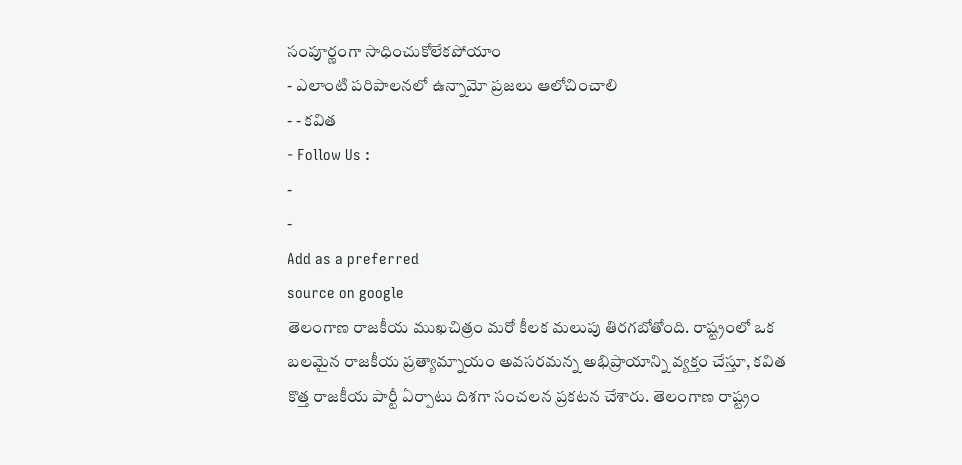సంపూర్ణంగా సాధించుకోలేకపోయాం
- ఎలాంటి పరిపాలనలో ఉన్నామో ప్రజలు ఆలోచించాలి
- - కవిత
- Follow Us :
-
-
Add as a preferred
source on google
తెలంగాణ రాజకీయ ముఖచిత్రం మరో కీలక మలుపు తిరగబోతోంది. రాష్ట్రంలో ఒక బలమైన రాజకీయ ప్రత్యామ్నాయం అవసరమన్న అభిప్రాయాన్ని వ్యక్తం చేస్తూ, కవిత కొత్త రాజకీయ పార్టీ ఏర్పాటు దిశగా సంచలన ప్రకటన చేశారు. తెలంగాణ రాష్ట్రం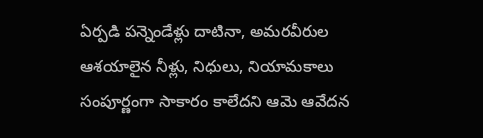ఏర్పడి పన్నెండేళ్లు దాటినా, అమరవీరుల ఆశయాలైన నీళ్లు, నిధులు, నియామకాలు సంపూర్ణంగా సాకారం కాలేదని ఆమె ఆవేదన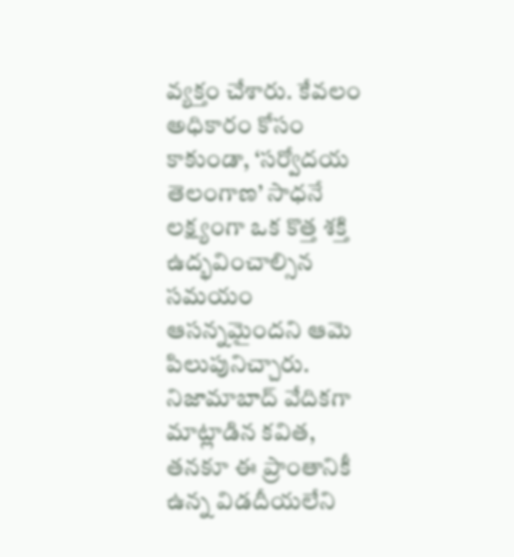వ్యక్తం చేశారు. కేవలం అధికారం కోసం కాకుండా, ‘సర్వోదయ తెలంగాణ’ సాధనే లక్ష్యంగా ఒక కొత్త శక్తి ఉద్భవించాల్సిన సమయం ఆసన్నమైందని ఆమె పిలుపునిచ్చారు.
నిజామాబాద్ వేదికగా మాట్లాడిన కవిత, తనకూ ఈ ప్రాంతానికీ ఉన్న విడదీయలేని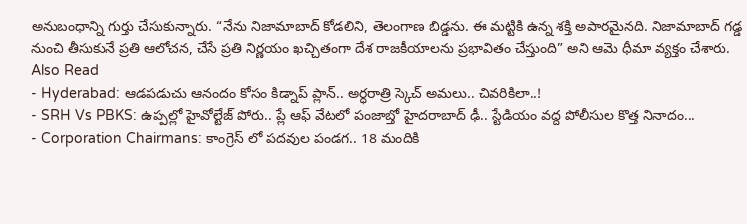అనుబంధాన్ని గుర్తు చేసుకున్నారు. “నేను నిజామాబాద్ కోడలిని, తెలంగాణ బిడ్డను. ఈ మట్టికి ఉన్న శక్తి అపారమైనది. నిజామాబాద్ గడ్డ నుంచి తీసుకునే ప్రతి ఆలోచన, చేసే ప్రతి నిర్ణయం ఖచ్చితంగా దేశ రాజకీయాలను ప్రభావితం చేస్తుంది” అని ఆమె ధీమా వ్యక్తం చేశారు.
Also Read
- Hyderabad: ఆడపడుచు ఆనందం కోసం కిడ్నాప్ ప్లాన్.. అర్ధరాత్రి స్కెచ్ అమలు.. చివరికిలా..!
- SRH Vs PBKS: ఉప్పల్లో హైవోల్టేజ్ పోరు.. ప్లే ఆఫ్ వేటలో పంజాబ్తో హైదరాబాద్ ఢీ.. స్టేడియం వద్ద పోలీసుల కొత్త నినాదం...
- Corporation Chairmans: కాంగ్రెస్ లో పదవుల పండగ.. 18 మందికి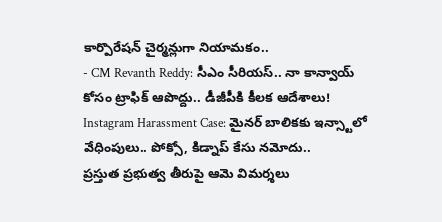కార్పొరేషన్ చైర్మన్లుగా నియామకం..
- CM Revanth Reddy: సీఎం సీరియస్.. నా కాన్వాయ్ కోసం ట్రాఫిక్ ఆపొద్దు.. డీజీపీకి కీలక ఆదేశాలు!
Instagram Harassment Case: మైనర్ బాలికకు ఇన్స్టాలో వేధింపులు.. పోక్సో, కిడ్నాప్ కేసు నమోదు..
ప్రస్తుత ప్రభుత్వ తీరుపై ఆమె విమర్శలు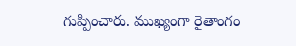గుప్పించారు. ముఖ్యంగా రైతాంగం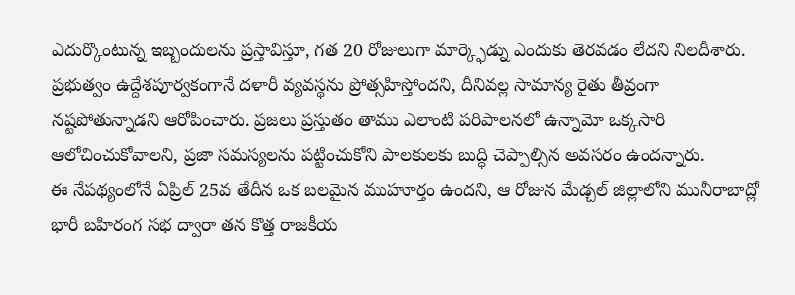ఎదుర్కొంటున్న ఇబ్బందులను ప్రస్తావిస్తూ, గత 20 రోజులుగా మార్క్ఫెడ్ను ఎందుకు తెరవడం లేదని నిలదీశారు. ప్రభుత్వం ఉద్దేశపూర్వకంగానే దళారీ వ్యవస్థను ప్రోత్సహిస్తోందని, దీనివల్ల సామాన్య రైతు తీవ్రంగా నష్టపోతున్నాడని ఆరోపించారు. ప్రజలు ప్రస్తుతం తాము ఎలాంటి పరిపాలనలో ఉన్నామో ఒక్కసారి ఆలోచించుకోవాలని, ప్రజా సమస్యలను పట్టించుకోని పాలకులకు బుద్ధి చెప్పాల్సిన అవసరం ఉందన్నారు.
ఈ నేపథ్యంలోనే ఏప్రిల్ 25వ తేదీన ఒక బలమైన ముహూర్తం ఉందని, ఆ రోజున మేడ్చల్ జిల్లాలోని మునీరాబాద్లో భారీ బహిరంగ సభ ద్వారా తన కొత్త రాజకీయ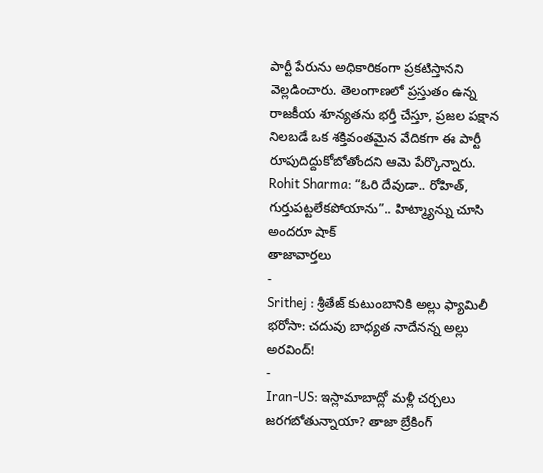పార్టీ పేరును అధికారికంగా ప్రకటిస్తానని వెల్లడించారు. తెలంగాణలో ప్రస్తుతం ఉన్న రాజకీయ శూన్యతను భర్తీ చేస్తూ, ప్రజల పక్షాన నిలబడే ఒక శక్తివంతమైన వేదికగా ఈ పార్టీ రూపుదిద్దుకోబోతోందని ఆమె పేర్కొన్నారు.
Rohit Sharma: “ఓరి దేవుడా.. రోహిత్, గుర్తుపట్టలేకపోయాను”.. హిట్మ్యాన్ను చూసి అందరూ షాక్
తాజావార్తలు
-
Srithej : శ్రీతేజ్ కుటుంబానికి అల్లు ఫ్యామిలీ భరోసా: చదువు బాధ్యత నాదేనన్న అల్లు అరవింద్!
-
Iran-US: ఇస్లామాబాద్లో మళ్లీ చర్చలు జరగబోతున్నాయా? తాజా బ్రేకింగ్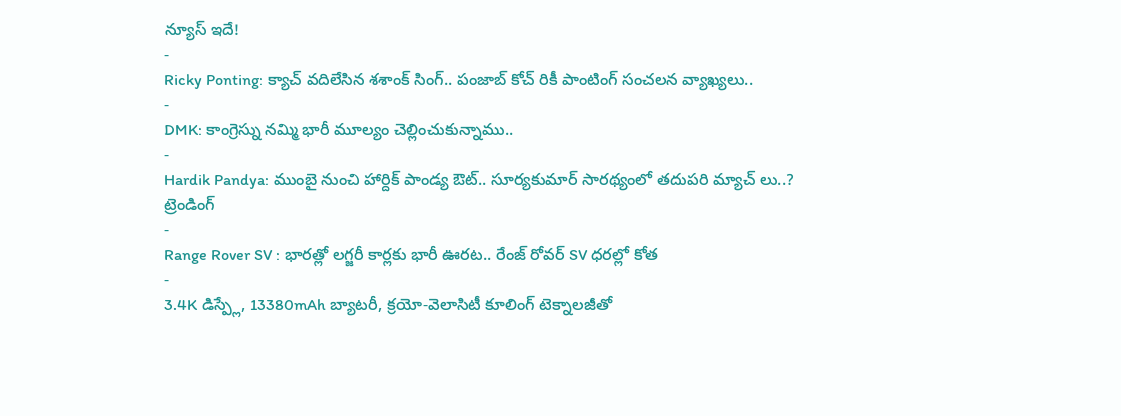న్యూస్ ఇదే!
-
Ricky Ponting: క్యాచ్ వదిలేసిన శశాంక్ సింగ్.. పంజాబ్ కోచ్ రికీ పాంటింగ్ సంచలన వ్యాఖ్యలు..
-
DMK: కాంగ్రెస్ను నమ్మి భారీ మూల్యం చెల్లించుకున్నాము..
-
Hardik Pandya: ముంబై నుంచి హార్దిక్ పాండ్య ఔట్.. సూర్యకుమార్ సారథ్యంలో తదుపరి మ్యాచ్ లు..?
ట్రెండింగ్
-
Range Rover SV : భారత్లో లగ్జరీ కార్లకు భారీ ఊరట.. రేంజ్ రోవర్ SV ధరల్లో కోత
-
3.4K డిస్ప్లే, 13380mAh బ్యాటరీ, క్రయో-వెలాసిటీ కూలింగ్ టెక్నాలజీతో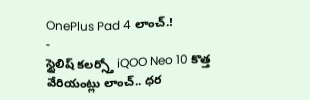OnePlus Pad 4 లాంచ్.!
-
స్టైలిష్ కలర్స్తో iQOO Neo 10 కొత్త వేరియంట్లు లాంచ్.. ధర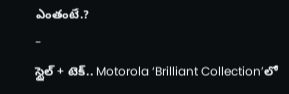ఎంతంటే.?
-
స్టైల్ + టెక్.. Motorola ‘Brilliant Collection’లో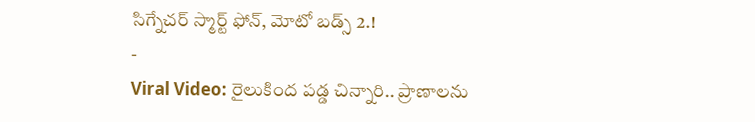సిగ్నేచర్ స్మార్ట్ ఫోన్, మోటో బడ్స్ 2.!
-
Viral Video: రైలుకింద పడ్డ చిన్నారి.. ప్రాణాలను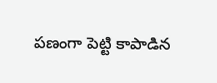పణంగా పెట్టి కాపాడిన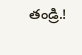తండ్రి.!